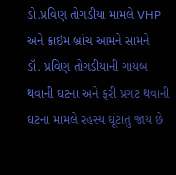ડો.પ્રવિણ તોગડીયા મામલે VHP અને ક્રાઇમ બ્રાંચ આમને સામને
ડૉ. પ્રવિણ તોગડીયાની ગાયબ થવાની ઘટના અને ફરી પ્રગટ થવાની ઘટના મામલે રહસ્ય ઘૂંટાતુ જાય છે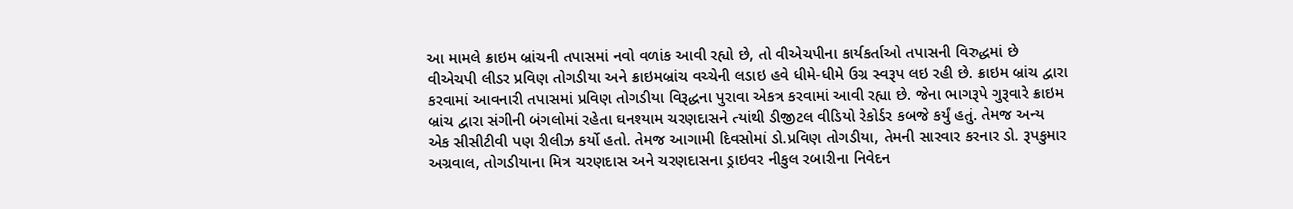આ મામલે ક્રાઇમ બ્રાંચની તપાસમાં નવો વળાંક આવી રહ્યો છે, તો વીએચપીના કાર્યકર્તાઓ તપાસની વિરુદ્ધમાં છે
વીએચપી લીડર પ્રવિણ તોગડીયા અને ક્રાઇમબ્રાંચ વચ્ચેની લડાઇ હવે ધીમે-ધીમે ઉગ્ર સ્વરૂપ લઇ રહી છે. ક્રાઇમ બ્રાંચ દ્વારા કરવામાં આવનારી તપાસમાં પ્રવિણ તોગડીયા વિરૂદ્ધના પુરાવા એકત્ર કરવામાં આવી રહ્યા છે. જેના ભાગરૂપે ગુરૂવારે ક્રાઇમ બ્રાંચ દ્વારા સંગીની બંગલોમાં રહેતા ઘનશ્યામ ચરણદાસને ત્યાંથી ડીજીટલ વીડિયો રેકોર્ડર કબજે કર્યું હતું. તેમજ અન્ય એક સીસીટીવી પણ રીલીઝ કર્યો હતો. તેમજ આગામી દિવસોમાં ડો.પ્રવિણ તોગડીયા, તેમની સારવાર કરનાર ડો. રૂપકુમાર અગ્રવાલ, તોગડીયાના મિત્ર ચરણદાસ અને ચરણદાસના ડ્રાઇવર નીકુલ રબારીના નિવેદન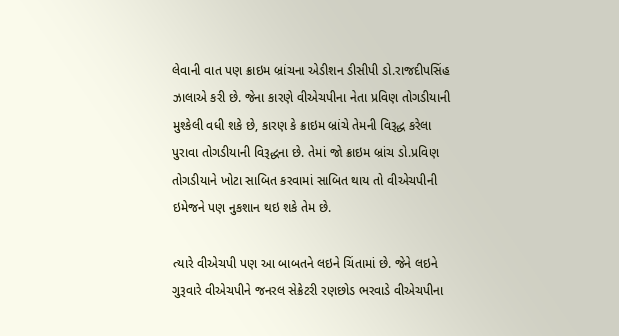લેવાની વાત પણ ક્રાઇમ બ્રાંચના એડીશન ડીસીપી ડો.રાજદીપસિંહ ઝાલાએ કરી છે. જેના કારણે વીએચપીના નેતા પ્રવિણ તોગડીયાની મુશ્કેલી વધી શકે છે, કારણ કે ક્રાઇમ બ્રાંચે તેમની વિરૂદ્ધ કરેલા પુરાવા તોગડીયાની વિરૂદ્ધના છે. તેમાં જો ક્રાઇમ બ્રાંચ ડો.પ્રવિણ તોગડીયાને ખોટા સાબિત કરવામાં સાબિત થાય તો વીએચપીની ઇમેજને પણ નુકશાન થઇ શકે તેમ છે.

ત્યારે વીએચપી પણ આ બાબતને લઇને ચિંતામાં છે. જેને લઇને ગુરૂવારે વીએચપીને જનરલ સેક્રેટરી રણછોડ ભરવાડે વીએચપીના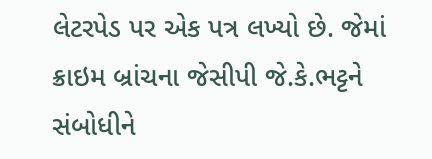લેટરપેડ પર એક પત્ર લખ્યો છે. જેમાં ક્રાઇમ બ્રાંચના જેસીપી જે.કે.ભટ્ટને સંબોધીને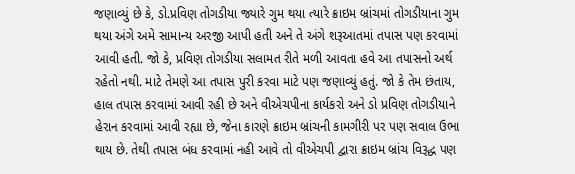જણાવ્યું છે કે, ડો.પ્રવિણ તોગડીયા જ્યારે ગુમ થયા ત્યારે ક્રાઇમ બ્રાંચમાં તોગડીયાના ગુમ થયા અંગે અમે સામાન્ય અરજી આપી હતી અને તે અંગે શરૂઆતમાં તપાસ પણ કરવામાં આવી હતી. જો કે, પ્રવિણ તોગડીયા સલામત રીતે મળી આવતા હવે આ તપાસનો અર્થ રહેતો નથી. માટે તેમણે આ તપાસ પુરી કરવા માટે પણ જણાવ્યું હતું. જો કે તેમ છંતાય, હાલ તપાસ કરવામાં આવી રહી છે અને વીએચપીના કાર્યકરો અને ડો પ્રવિણ તોગડીયાને હેરાન કરવામાં આવી રહ્યા છે, જેના કારણે ક્રાઇમ બ્રાંચની કામગીરી પર પણ સવાલ ઉભા થાય છે. તેથી તપાસ બંધ કરવામાં નહી આવે તો વીએચપી દ્વારા ક્રાઇમ બ્રાંચ વિરૂદ્ધ પણ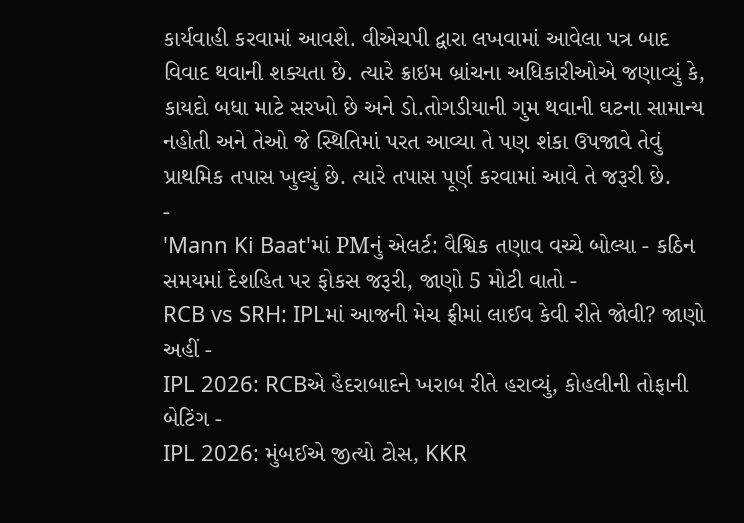કાર્યવાહી કરવામાં આવશે. વીએચપી દ્વારા લખવામાં આવેલા પત્ર બાદ વિવાદ થવાની શક્યતા છે. ત્યારે ક્રાઇમ બ્રાંચના અધિકારીઓએ જણાવ્યું કે, કાયદો બધા માટે સરખો છે અને ડો.તોગડીયાની ગુમ થવાની ઘટના સામાન્ય નહોતી અને તેઓ જે સ્થિતિમાં પરત આવ્યા તે પણ શંકા ઉપજાવે તેવું પ્રાથમિક તપાસ ખુલ્યું છે. ત્યારે તપાસ પૂર્ણ કરવામાં આવે તે જરૂરી છે.
-
'Mann Ki Baat'માં PMનું એલર્ટ: વૈશ્વિક તણાવ વચ્ચે બોલ્યા - કઠિન સમયમાં દેશહિત પર ફોકસ જરૂરી, જાણો 5 મોટી વાતો -
RCB vs SRH: IPLમાં આજની મેચ ફ્રીમાં લાઈવ કેવી રીતે જોવી? જાણો અહીં -
IPL 2026: RCBએ હૈદરાબાદને ખરાબ રીતે હરાવ્યું, કોહલીની તોફાની બેટિંગ -
IPL 2026: મુંબઈએ જીત્યો ટોસ, KKR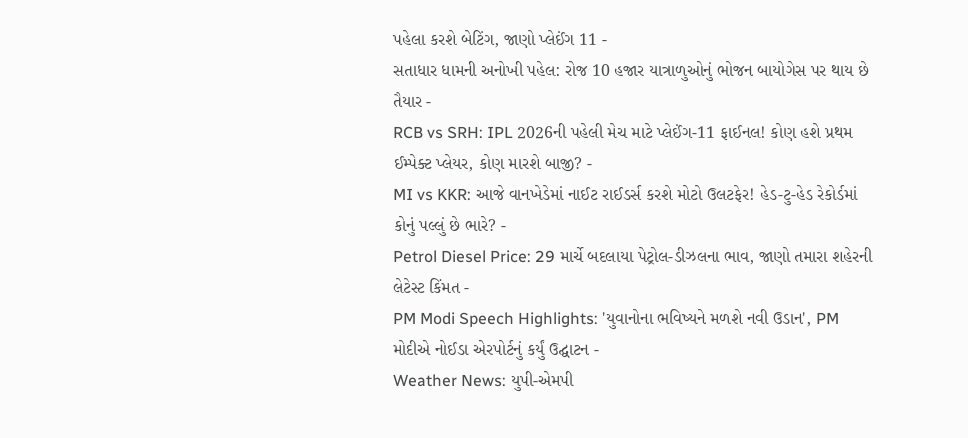પહેલા કરશે બેટિંગ, જાણો પ્લેઈંગ 11 -
સતાધાર ધામની અનોખી પહેલ: રોજ 10 હજાર યાત્રાળુઓનું ભોજન બાયોગેસ પર થાય છે તૈયાર -
RCB vs SRH: IPL 2026ની પહેલી મેચ માટે પ્લેઈંગ-11 ફાઈનલ! કોણ હશે પ્રથમ ઈમ્પેક્ટ પ્લેયર, કોણ મારશે બાજી? -
MI vs KKR: આજે વાનખેડેમાં નાઈટ રાઈડર્સ કરશે મોટો ઉલટફેર! હેડ-ટુ-હેડ રેકોર્ડમાં કોનું પલ્લું છે ભારે? -
Petrol Diesel Price: 29 માર્ચે બદલાયા પેટ્રોલ-ડીઝલના ભાવ, જાણો તમારા શહેરની લેટેસ્ટ કિંમત -
PM Modi Speech Highlights: 'યુવાનોના ભવિષ્યને મળશે નવી ઉડાન', PM મોદીએ નોઈડા એરપોર્ટનું કર્યું ઉદ્ઘાટન -
Weather News: યુપી-એમપી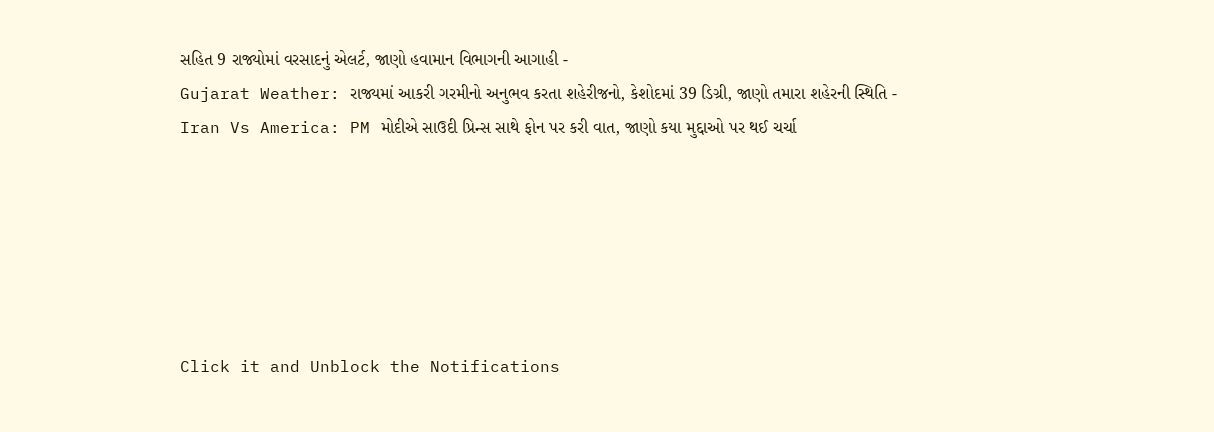સહિત 9 રાજ્યોમાં વરસાદનું એલર્ટ, જાણો હવામાન વિભાગની આગાહી -
Gujarat Weather: રાજ્યમાં આકરી ગરમીનો અનુભવ કરતા શહેરીજનો, કેશોદમાં 39 ડિગ્રી, જાણો તમારા શહેરની સ્થિતિ -
Iran Vs America: PM મોદીએ સાઉદી પ્રિન્સ સાથે ફોન પર કરી વાત, જાણો કયા મુદ્દાઓ પર થઈ ચર્ચા






Click it and Unblock the Notifications